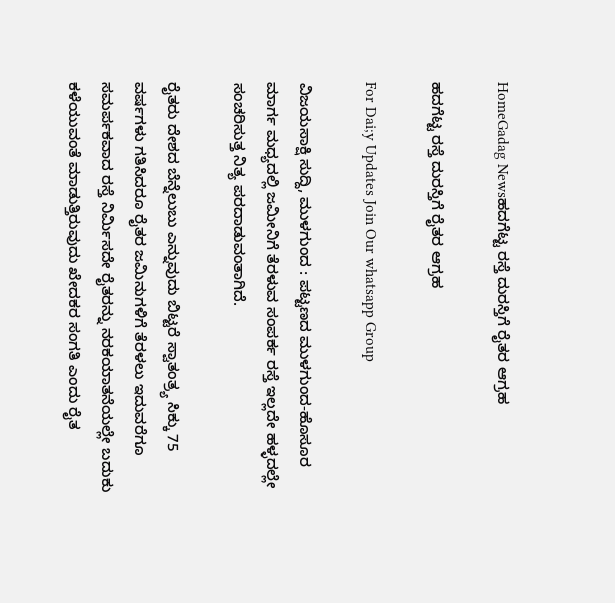HomeGadag Newsಹದಗೆಟ್ಟ ರಸ್ತೆ ದುರಸ್ತಿಗೆ ರೈತರ ಆಗ್ರಹ

ಹದಗೆಟ್ಟ ರಸ್ತೆ ದುರಸ್ತಿಗೆ ರೈತರ ಆಗ್ರಹ

For Dai;y Updates Join Our whatsapp Group

ವಿಜಯಸಾಕ್ಷಿ ಸುದ್ದಿ, ಮುಳಗುಂದ : ಪಟ್ಟಣದ ಮುಳಗುಂದ-ಹೊಸೂರ ಮಾರ್ಗ ಮಧ್ಯದಲ್ಲಿ ಜಮೀನಿಗೆ ತೆರಳುವ ಸಂಪರ್ಕ ರಸ್ತೆ ಇಲ್ಲದೇ ಹಳ್ಳದಲ್ಲೇ ಸಂಚರಿಸುತ್ತ ನಿತ್ಯ ಪರದಾಡುವಂತಾಗಿದೆ.

ರೈತರು ದೇಶದ ಬೆನ್ನೆಲುಬು ಎನ್ನುವುದು ಬಿಟ್ಟರೆ ಸ್ವಾತಂತ್ರ್ಯ ಸಿಕ್ಕು 75 ವರ್ಷಗಳು ಗತಿಸಿದರೂ ರೈತರ ಜಮಿನುಗಳಿಗೆ ತೆರಳಲು ಇದುವರೆಗೂ ಸಮರ್ಪಕವಾದ ರಸ್ತೆ ನಿರ್ಮಿಸದೇ ರೈತರನ್ನು ನರಕಯಾತನೆಯಲ್ಲೇ ಬದುಕು ಕಳೆಯುವಂತೆ ಮಾಡುತ್ತಿರುವುದು ಖೇದಕರ ಸಂಗತಿ ಎಂದು ರೈತ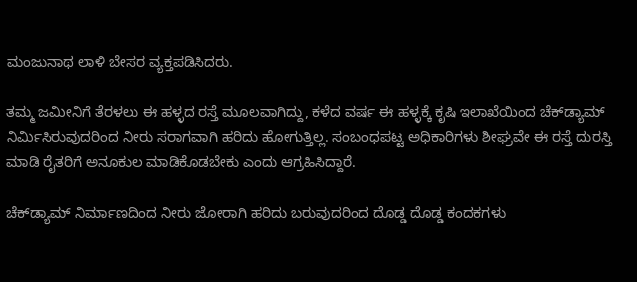ಮಂಜುನಾಥ ಲಾಳಿ ಬೇಸರ ವ್ಯಕ್ತಪಡಿಸಿದರು.

ತಮ್ಮ ಜಮೀನಿಗೆ ತೆರಳಲು ಈ ಹಳ್ಳದ ರಸ್ತೆ ಮೂಲವಾಗಿದ್ದು, ಕಳೆದ ವರ್ಷ ಈ ಹಳ್ಳಕ್ಕೆ ಕೃಷಿ ಇಲಾಖೆಯಿಂದ ಚೆಕ್‌ಡ್ಯಾಮ್ ನಿರ್ಮಿಸಿರುವುದರಿಂದ ನೀರು ಸರಾಗವಾಗಿ ಹರಿದು ಹೋಗುತ್ತಿಲ್ಲ. ಸಂಬಂಧಪಟ್ಟ ಅಧಿಕಾರಿಗಳು ಶೀಘ್ರವೇ ಈ ರಸ್ತೆ ದುರಸ್ತಿ ಮಾಡಿ ರೈತರಿಗೆ ಅನೂಕುಲ ಮಾಡಿಕೊಡಬೇಕು ಎಂದು ಆಗ್ರಹಿಸಿದ್ದಾರೆ.

ಚೆಕ್‌ಡ್ಯಾಮ್ ನಿರ್ಮಾಣದಿಂದ ನೀರು ಜೋರಾಗಿ ಹರಿದು ಬರುವುದರಿಂದ ದೊಡ್ಡ ದೊಡ್ಡ ಕಂದಕಗಳು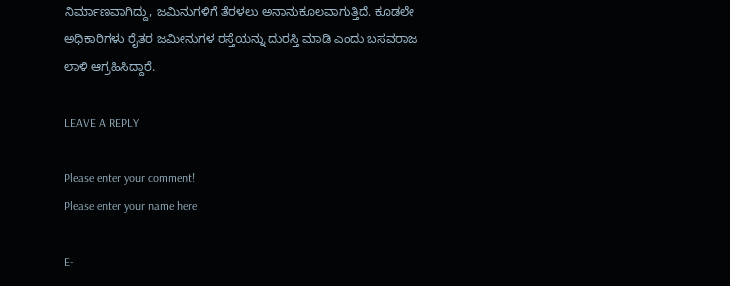ನಿರ್ಮಾಣವಾಗಿದ್ದು, ಜಮಿನುಗಳಿಗೆ ತೆರಳಲು ಅನಾನುಕೂಲವಾಗುತ್ತಿದೆ. ಕೂಡಲೇ ಅಧಿಕಾರಿಗಳು ರೈತರ ಜಮೀನುಗಳ ರಸ್ತೆಯನ್ನು ದುರಸ್ತಿ ಮಾಡಿ ಎಂದು ಬಸವರಾಜ ಲಾಳಿ ಆಗ್ರಹಿಸಿದ್ದಾರೆ.

LEAVE A REPLY

Please enter your comment!
Please enter your name here

E-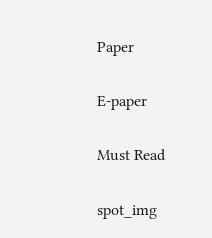Paper

E-paper

Must Read

spot_img